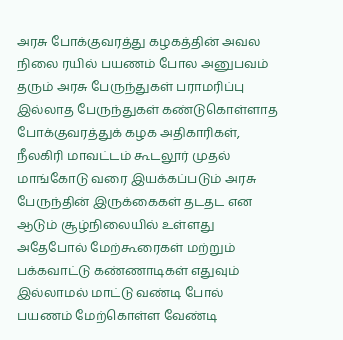அரசு போக்குவரத்து கழகத்தின் அவல நிலை ரயில் பயணம் போல அனுபவம் தரும் அரசு பேருந்துகள் பராமரிப்பு இல்லாத பேருந்துகள் கண்டுகொள்ளாத போக்குவரத்துக் கழக அதிகாரிகள்,
நீலகிரி மாவட்டம் கூடலூர் முதல் மாங்கோடு வரை இயக்கப்படும் அரசு பேருந்தின் இருக்கைகள் தடதட என ஆடும் சூழ்நிலையில் உள்ளது அதேபோல் மேற்கூரைகள் மற்றும் பக்கவாட்டு கண்ணாடிகள் எதுவும் இல்லாமல் மாட்டு வண்டி போல் பயணம் மேற்கொள்ள வேண்டி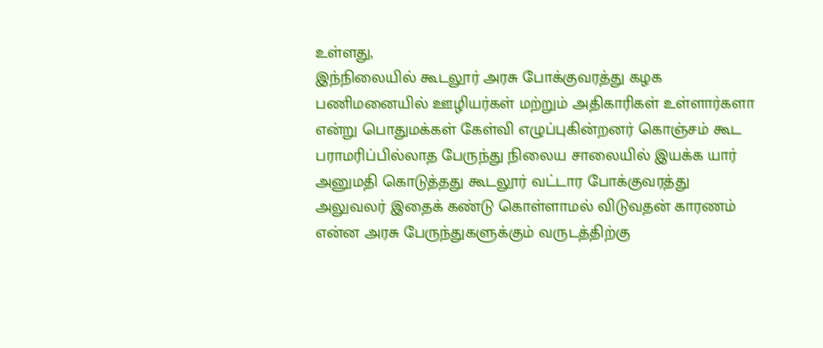உள்ளது,
இந்நிலையில் கூடலூர் அரசு போக்குவரத்து கழக பணிமனையில் ஊழியர்கள் மற்றும் அதிகாரிகள் உள்ளார்களா என்று பொதுமக்கள் கேள்வி எழுப்புகின்றனர் கொஞ்சம் கூட பராமரிப்பில்லாத பேருந்து நிலைய சாலையில் இயக்க யார் அனுமதி கொடுத்தது கூடலூர் வட்டார போக்குவரத்து அலுவலர் இதைக் கண்டு கொள்ளாமல் விடுவதன் காரணம் என்ன அரசு பேருந்துகளுக்கும் வருடத்திற்கு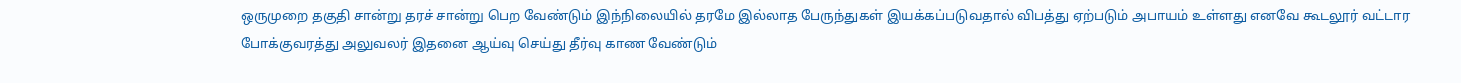ஒருமுறை தகுதி சான்று தரச் சான்று பெற வேண்டும் இந்நிலையில் தரமே இல்லாத பேருந்துகள் இயக்கப்படுவதால் விபத்து ஏற்படும் அபாயம் உள்ளது எனவே கூடலூர் வட்டார போக்குவரத்து அலுவலர் இதனை ஆய்வு செய்து தீர்வு காண வேண்டும்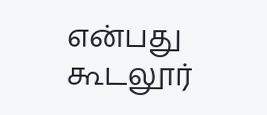என்பது கூடலூர்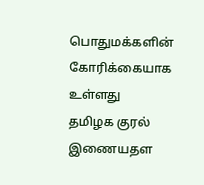பொதுமக்களின் கோரிக்கையாக உள்ளது
தமிழக குரல் இணையதள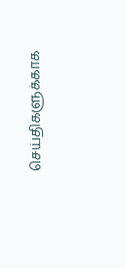செய்திகளுக்காக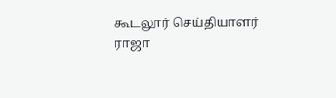கூடலூர் செய்தியாளர் ராஜா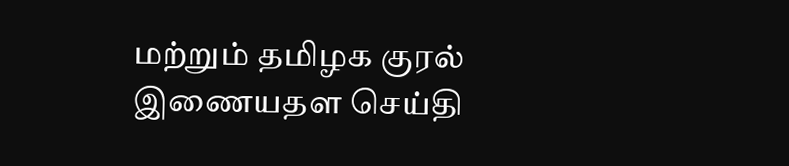மற்றும் தமிழக குரல் இணையதள செய்தி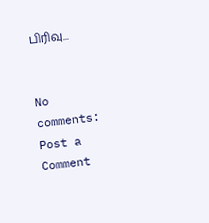பிரிவு...


No comments:
Post a Comment